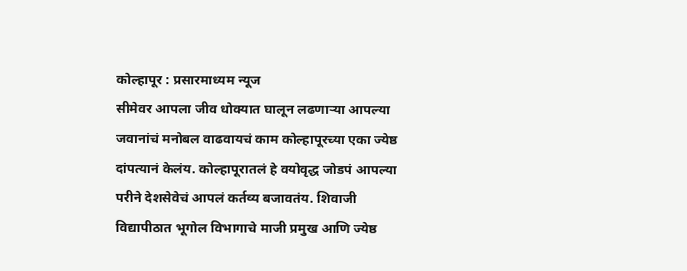कोल्हापूर : प्रसारमाध्यम न्यूज
सीमेवर आपला जीव धोक्यात घालून लढणाऱ्या आपल्या जवानांचं मनोबल वाढवायचं काम कोल्हापूरच्या एका ज्येष्ठ दांपत्यानं केलंय. कोल्हापूरातलं हे वयोवृद्ध जोडपं आपल्या परीने देशसेवेचं आपलं कर्तव्य बजावतंय. शिवाजी विद्यापीठात भूगोल विभागाचे माजी प्रमुख आणि ज्येष्ठ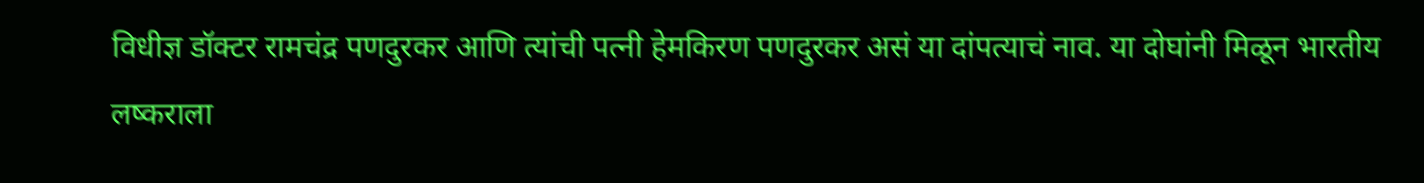विधीज्ञ डॉक्टर रामचंद्र पणदुरकर आणि त्यांची पत्नी हेमकिरण पणदुरकर असं या दांपत्याचं नाव. या दोघांनी मिळून भारतीय लष्कराला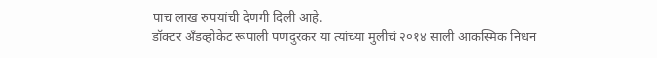पाच लाख रुपयांची देणगी दिली आहे.
डॉक्टर अँडव्होकेट रूपाली पणदुरकर या त्यांच्या मुलीचं २०१४ साली आकस्मिक निधन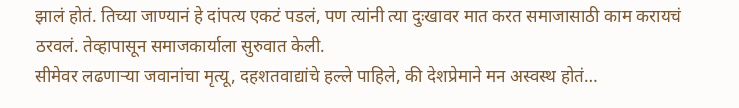झालं होतं. तिच्या जाण्यानं हे दांपत्य एकटं पडलं, पण त्यांनी त्या दुःखावर मात करत समाजासाठी काम करायचं ठरवलं. तेव्हापासून समाजकार्याला सुरुवात केली.
सीमेवर लढणाऱ्या जवानांचा मृत्यू, दहशतवाद्यांचे हल्ले पाहिले, की देशप्रेमाने मन अस्वस्थ होतं…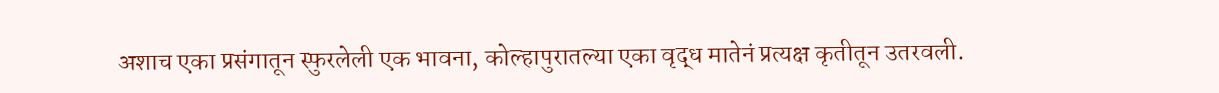अशाच एका प्रसंगातून स्फुरलेली एक भावना, कोल्हापुरातल्या एका वृद्ध मातेनं प्रत्यक्ष कृतीतून उतरवली.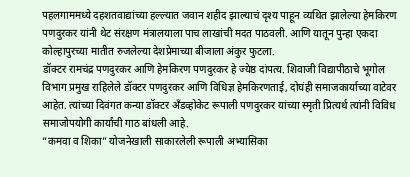पहलगाममध्ये दहशतवाद्यांच्या हल्ल्यात जवान शहीद झाल्याचं दृश्य पाहून व्यथित झालेल्या हेमकिरण पणदुरकर यांनी थेट संरक्षण मंत्रालयाला पाच लाखांची मदत पाठवली. आणि यातून पुन्हा एकदा कोल्हापुरच्या मातीत रुजलेल्या देशप्रेमाच्या बीजाला अंकुर फुटला.
डॉक्टर रामचंद्र पणदुरकर आणि हेमकिरण पणदुरकर हे ज्येष्ठ दांपत्य. शिवाजी विद्यापीठाचे भूगोल विभाग प्रमुख राहिलेले डॉक्टर पणदुरकर आणि विधिज्ञ हेमकिरणताई, दोघंही समाजकार्याच्या वाटेवर आहेत. त्यांच्या दिवंगत कन्या डॉक्टर अँडव्होकेट रूपाली पणदुरकर यांच्या स्मृती प्रित्यर्थ त्यांनी विविध समाजोपयोगी कार्यांची गाठ बांधली आहे.
“कमवा व शिका” योजनेखाली साकारलेली रूपाली अभ्यासिका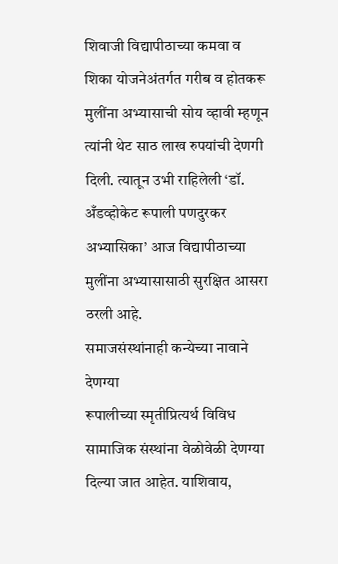शिवाजी विद्यापीठाच्या कमवा व शिका योजनेअंतर्गत गरीब व होतकरू मुलींना अभ्यासाची सोय व्हावी म्हणून त्यांनी थेट साठ लाख रुपयांची देणगी दिली. त्यातून उभी राहिलेली ‘डॉ. अँडव्होकेट रूपाली पणदुरकर अभ्यासिका’ आज विद्यापीठाच्या मुलींना अभ्यासासाठी सुरक्षित आसरा ठरली आहे.
समाजसंस्थांनाही कन्येच्या नावाने देणग्या
रूपालीच्या स्मृतीप्रित्यर्थ विविध सामाजिक संस्थांना वेळोवेळी देणग्या दिल्या जात आहेत. याशिवाय,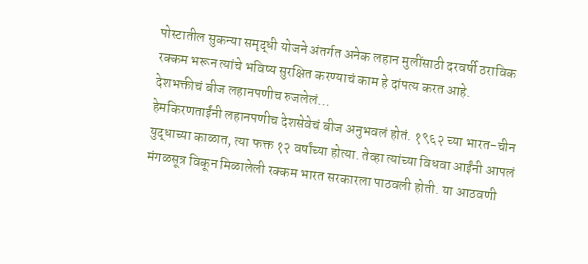पोस्टातील सुकन्या समृद्धी योजने अंतर्गत अनेक लहान मुलींसाठी दरवर्षी ठराविक रक्कम भरून त्यांचे भविष्य सुरक्षित करण्याचं काम हे दांपत्य करत आहे.
देशभक्तीचं बीज लहानपणीच रुजलेलं…
हेमकिरणताईंनी लहानपणीच देशसेवेचं बीज अनुभवलं होतं. १९६२ च्या भारत-चीन युद्धाच्या काळात, त्या फक्त १२ वर्षांच्या होत्या. तेव्हा त्यांच्या विधवा आईंनी आपलं मंगळसूत्र विकून मिळालेली रक्कम भारत सरकारला पाठवली होती. या आठवणी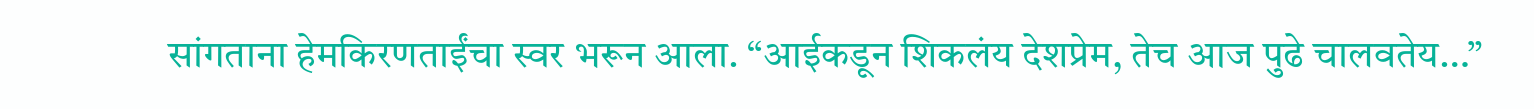सांगताना हेमकिरणताईंचा स्वर भरून आला. “आईकडून शिकलंय देशप्रेम, तेच आज पुढे चालवतेय…”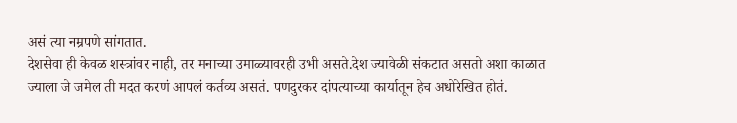असं त्या नम्रपणे सांगतात.
देशसेवा ही केवळ शस्त्रांवर नाही, तर मनाच्या उमाळ्यावरही उभी असते.देश ज्यावेळी संकटात असतो अशा काळात ज्याला जे जमेल ती मदत करणं आपलं कर्तव्य असतं. पणदुरकर दांपत्याच्या कार्यातून हेच अधोरेखित होतं.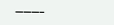———–